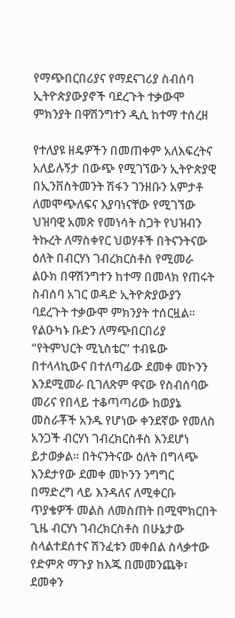የማጭበርበሪያና የማደናገሪያ ስብሰባ ኢትዮጵያውያኖች ባደረጉት ተቃውሞ ምክንያት በዋሽንግተን ዲሲ ከተማ ተሰረዘ

የተለያዩ ዘዴዎችን በመጠቀም አለእፍረትና አለይሉኝታ በውጭ የሚገኘውን ኢትዮጵያዊ በኢንቨስትመንት ሽፋን ገንዘቡን አምታቶ ለመሞጭለፍና እያባነናቸው የሚገኘው ህዝባዊ አመጽ የመነሳት ስጋት የህዝብን ትኩረት ለማስቀየር ህወሃቶች በትናንትናው ዕለት በብርሃነ ገብረክርስቶስ የሚመራ ልዑክ በዋሽንግተን ከተማ በመላክ የጠሩት ስብሰባ አገር ወዳድ ኢትዮጵያውያን ባደረጉት ተቃውሞ ምክንያት ተሰርዟል። የልዑካኑ ቡድን ለማጭበርበሪያ “የትምህርት ሚኒስቴር” ተብዬው በተላላኪውና በተለጣፊው ደመቀ መኮንን እንደሚመራ ቢገለጽም ዋናው የስብሰባው መሪና የበላይ ተቆጣጣሪው ከወያኔ መስራቾች አንዱ የሆነው ቀንደኛው የመለስ  አንጋች ብርሃነ ገብረክርስቶስ እንደሆነ ይታወቃል። በትናንትናው ዕለት በግላጭ እንደታየው ደመቀ መኮንን ንግግር በማድረግ ላይ እንዳለና ለሚቀርቡ ጥያቄዎች መልስ ለመስጠት በሚሞክርበት ጊዜ ብርሃነ ገብረክርስቶስ በሁኔታው ስላልተደሰተና ሽንፈቱን መቀበል ስላቃተው የድምጽ ማጉያ ከእጁ በመመንጨቅ፣ ደመቀን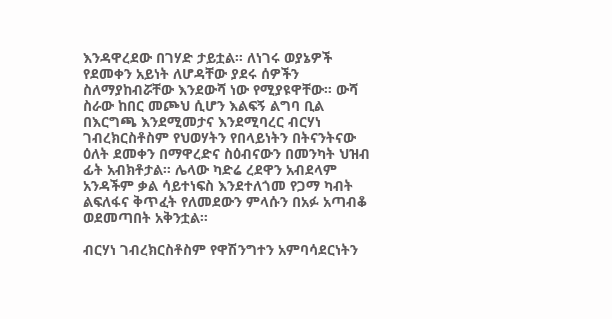እንዳዋረደው በገሃድ ታይቷል። ለነገሩ ወያኔዎች የደመቀን አይነት ለሆዳቸው ያደሩ ሰዎችን ስለማያከብሯቸው እንደውሻ ነው የሚያዩዋቸው። ውሻ ስራው ከበር መጮህ ሲሆን እልፍኝ ልግባ ቢል በእርግጫ እንደሚመታና እንደሚባረር ብርሃነ ገብረክርስቶስም የህወሃትን የበላይነትን በትናንትናው ዕለት ደመቀን በማዋረድና ስዕብናውን በመንካት ህዝብ ፊት አብክቶታል። ሌላው ካድሬ ረደዋን አብደላም አንዳችም ቃል ሳይተነፍስ እንደተለጎመ የጋማ ካብት ልፍለፋና ቅጥፈት የለመደውን ምላሱን በአፉ አጣብቆ ወደመጣበት አቅንቷል።

ብርሃነ ገብረክርስቶስም የዋሽንግተን አምባሳደርነትን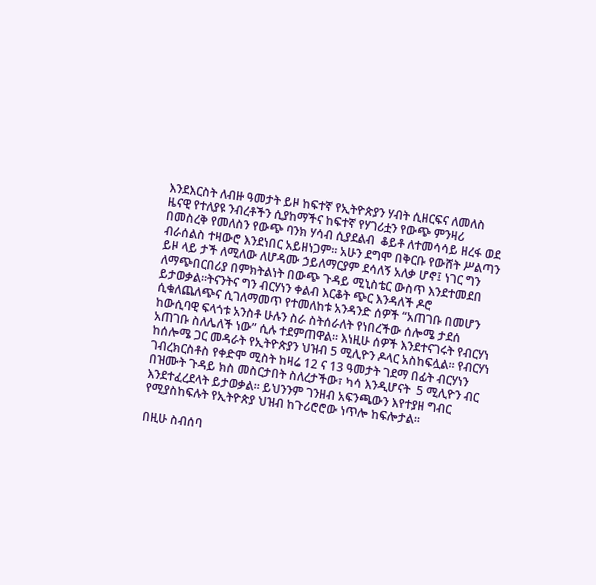እንደእርስት ለብዙ ዓመታት ይዞ ከፍተኛ የኢትዮጵያን ሃብት ሲዘርፍና ለመለስ ዜናዊ የተለያዩ ንብረቶችን ሲያከማችና ከፍተኛ የሃገሪቷን የውጭ ምንዛሪ በመስረቅ የመለስን የውጭ ባንክ ሃሳብ ሲያደልብ  ቆይቶ ለተመሳሳይ ዘረፋ ወደ ብራሰልስ ተዛውሮ እንደነበር አይዘነጋም። አሁን ደግሞ በቅርቡ የውሸት ሥልጣን ይዞ ላይ ታች ለሚለው ለሆዳሙ ኃይለማርያም ደሳለኝ አለቃ ሆኖ፤ ነገር ግን ለማጭበርበሪያ በምክትልነት በውጭ ጉዳይ ሚኒስቴር ውስጥ እንደተመደበ ይታወቃል።ትናንትና ግን ብርሃነን ቀልብ እርቆት ጭር እንዳለች ዶሮ ሲቁለጨለጭና ሲገለማመጥ የተመለከቱ አንዳንድ ሰዎች “አጠገቡ በመሆን ከውሲባዊ ፍላጎቱ አንስቶ ሁሉን ስራ ስትሰራለት የነበረችው ሰሎሜ ታደሰ አጠገቡ ስለሌለች ነው” ሲሉ ተደምጠዋል። እነዚሁ ሰዎች እንደተናገሩት የብርሃነ ከሰሎሜ ጋር መዳራት የኢትዮጵያን ህዝብ 5 ሚሊዮን ዶላር አስከፍሏል። የብርሃነ ገብረክርስቶስ የቀድሞ ሚስት ከዛሬ 12 ና 13 ዓመታት ገደማ በፊት ብርሃነን በዝሙት ጉዳይ ክስ መስርታበት ስለረታችው፣ ካሳ እንዲሆናት  5 ሚሊዮን ብር እንደተፈረደላት ይታወቃል። ይህንንም ገንዘብ አፍንጫውን እየተያዘ ግብር የሚያስከፍሉት የኢትዮጵያ ህዝብ ከጉሪሮሮው ነጥሎ ከፍሎታል።

በዚሁ ስብሰባ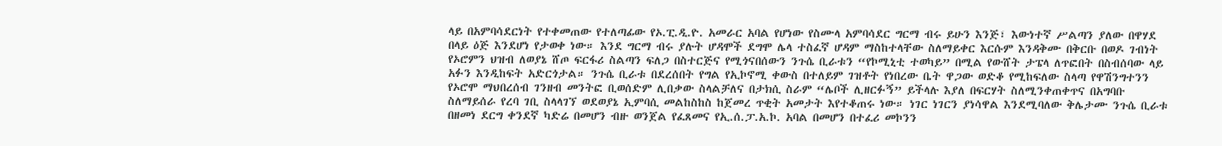ላይ በአምባሳደርነት የተቀመጠው የተለጣፊው የኦ.ፒ.ዲ.ዮ. አመራር አባል የሆነው የስሙላ አምባሳደር ግርማ ብሩ ይሁን እንጅ፣ እውነተኛ ሥልጣን ያለው በዋሃደ በላይ ዕጅ እንደሆነ የታወቀ ነው። እንደ ግርማ ብሩ ያሉት ሆዳሞች ደግሞ ሌላ ተስፈኛ ሆዳም ማስከተላቸው ስለማይቀር እርሱም እንዳቅሙ በቅርቡ በወዶ ገብነት የኦሮምን ህዝብ ለወያኔ ሸጦ ፍርፋሪ ስልጣን ፍለጋ በስተርጅና የሚጎናበሰውን ንጉሴ ቢራቱን “የኮሚኒቲ ተወካይ” በሚል የውሸት ታፔላ ለጥፎበት በስብሰባው ላይ አፉን እንዲከፍት አድርጎታል። ንጉሴ ቢራቱ በደረሰበት የግል የኢኮኖሚ ቀውስ በተለይም ገዝቶት የነበረው ቤት ዋጋው ወድቆ የሚከፍለው ስላጣ የዋሽንግተንን የኦሮሞ ማህበረሰብ ገንዘብ መንትፎ ቢወሰድም ሊበቃው ስላልቻለና በታክሲ ስራም “ሌቦች ሊዘርፉኝ” ይችላሉ እያለ በፍርሃት ስለሚንቀጠቀጥና በአግባቡ ስለማይሰራ የረባ ገቢ ስላላገኘ ወደወያኔ ኢምባሲ መልከስከስ ከጀመረ ጥቂት አመታት እየተቆጠሩ ነው። ነገር ነገርን ያነሳዋል እንደሚባለው ቅሌታሙ ንጉሴ ቢራቱ በዘመነ ደርግ ቀንደኛ ካድሬ በመሆን ብዙ ወንጀል የፈጸመና የኢ.ሰ.ፓ.አ.ኮ. አባል በመሆን በተፈሪ መኮንን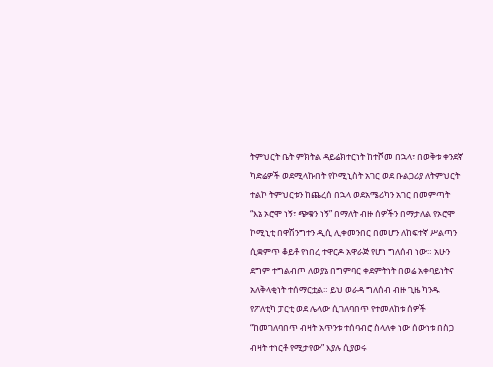ትምህርት ቤት ምክትል ዳይሬክተርነት ከተሾመ በኋላ፣ በወቅቱ ቀንደኛ ካድሬዎች ወደሚላኩበት የኮሚኒስት አገር ወደ ቡልጋሪያ ለትምህርት ተልኮ ትምህርቱን ከጨረሰ በኋላ ወደአሜሪካን አገር በመምጣት “እኔ ኦሮሞ ነኝ፣ ጭቁን ነኝ” በማለት ብዙ ሰዎችን በማታለል የኦሮሞ ኮሚኒቲ በዋሽንግተን ዲሲ ሊቀመንበር በመሆን ለከፍተኛ ሥልጣን ሲቋምጥ ቆይቶ የነበረ ተዋርዶ አዋራጅ የሆነ ግለሰብ ነው። አሁን ደግም ተግልብጦ ለወያኔ በግምባር ቀደምትነት በወሬ አቀባይነትና አለቅላቂነት ተሰማርቷል። ይህ ወራዳ ግለሰብ ብዙ ጊዜ ካንዱ የፖለቲካ ፓርቲ ወደ ሌላው ሲገለባበጥ የተመለከቱ ሰዎች “ከመገለባበጥ ብዛት አጥንቱ ተሰባብሮ ስላለቀ ነው ሰውነቱ በስጋ ብዛት ተነርቶ የሚታየው” እያሉ ሲያወሩ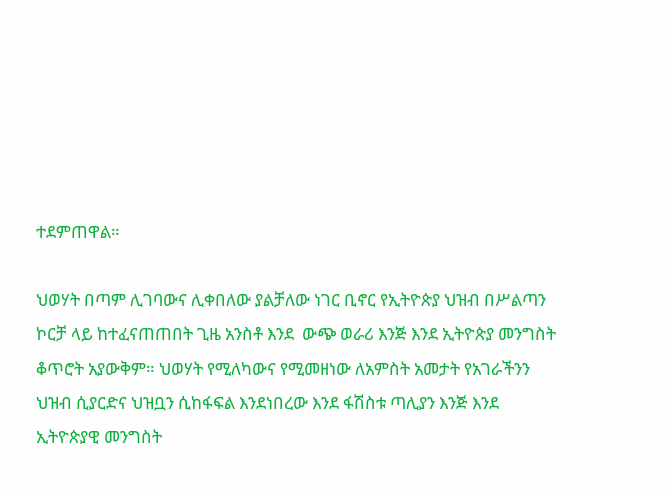ተደምጠዋል።

ህወሃት በጣም ሊገባውና ሊቀበለው ያልቻለው ነገር ቢኖር የኢትዮጵያ ህዝብ በሥልጣን ኮርቻ ላይ ከተፈናጠጠበት ጊዜ አንስቶ እንደ  ውጭ ወራሪ እንጅ እንደ ኢትዮጵያ መንግስት ቆጥሮት አያውቅም። ህወሃት የሚለካውና የሚመዘነው ለአምስት አመታት የአገራችንን ህዝብ ሲያርድና ህዝቧን ሲከፋፍል እንደነበረው እንደ ፋሽስቱ ጣሊያን እንጅ እንደ ኢትዮጵያዊ መንግስት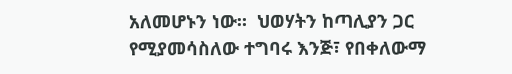አለመሆኑን ነው።  ህወሃትን ከጣሊያን ጋር የሚያመሳስለው ተግባሩ እንጅ፣ የበቀለውማ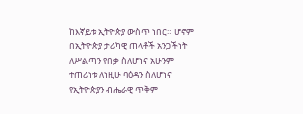ከእኛይቱ ኢትዮጵያ ውስጥ ነበር። ሆኖም በኢትዮጵያ ታሪካዊ ጠላቶች አንጋችነት ለሥልጣን የበቃ ስለሆነና አሁንም ተጠሪነቱ ለነዚሁ ባዕዳን ስለሆነና የኢትዮጵያን ብሔራዊ ጥቅም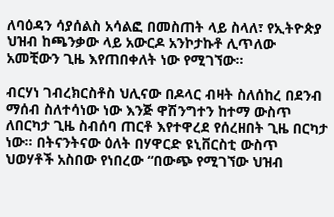ለባዕዳን ሳያሰልስ አሳልፎ በመስጠት ላይ ስላለ፣ የኢትዮጵያ ህዝብ ከጫንቃው ላይ አውርዶ አንኮታኩቶ ሊጥለው አመቺውን ጊዜ እየጠበቀለት ነው የሚገኘው።

ብርሃነ ገብረክርስቶስ ህሊናው በዶላር ብዛት ስለሰከረ በደንብ ማሰብ ስለተሳነው ነው እንጅ ዋሽንግተን ከተማ ውስጥ ለበርካታ ጊዜ ስብሰባ ጠርቶ እየተዋረደ የሰረዘበት ጊዜ በርካታ ነው። በትናንትናው ዕለት በሃዋርድ ዩኒቨርስቲ ውስጥ ህወሃቶች አስበው የነበረው “በውጭ የሚገኘው ህዝብ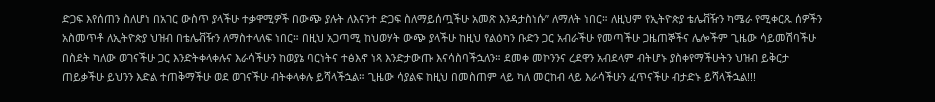ድጋፍ እየሰጠን ስለሆነ በአገር ውስጥ ያላችሁ ተቃዋሚዎች በውጭ ያሉት ለእናንተ ድጋፍ ስለማይሰጧችሁ አመጽ እንዳታስነሱ” ለማለት ነበር። ለዚህም የኢትዮጵያ ቴሌቭዥን ካሜራ የሚቀርጹ ሰዎችን አስመጥቶ ለኢትዮጵያ ህዝብ በቴሌቭዥን ለማስተላለፍ ነበር። በዚህ አጋጣሚ ከህወሃት ውጭ ያላችሁ ከዚህ የልዕካን ቡድን ጋር አብራችሁ የመጣችሁ ጋዜጠኞችና ሌሎችም ጊዜው ሳይመሽባችሁ በስደት ካለው ወገናችሁ ጋር እንድትቀላቀሉና እራሳችሁን ከወያኔ ባርነትና ተፅእኖ ነጻ እንድታውጡ እናሳስባችኋለን። ደመቀ መኮንንና ረደዋን አብደላም ብትሆኑ ያስቀየማችሁትን ህዝብ ይቅርታ ጠይቃችሁ ይህንን እድል ተጠቅማችሁ ወደ ወገናችሁ ብትቀላቀሉ ይሻላችኋል። ጊዜው ሳያልፍ ከዚህ በመስጠም ላይ ካለ መርከብ ላይ እራሳችሁን ፈጥናችሁ ብታድኑ ይሻላችኋል!!!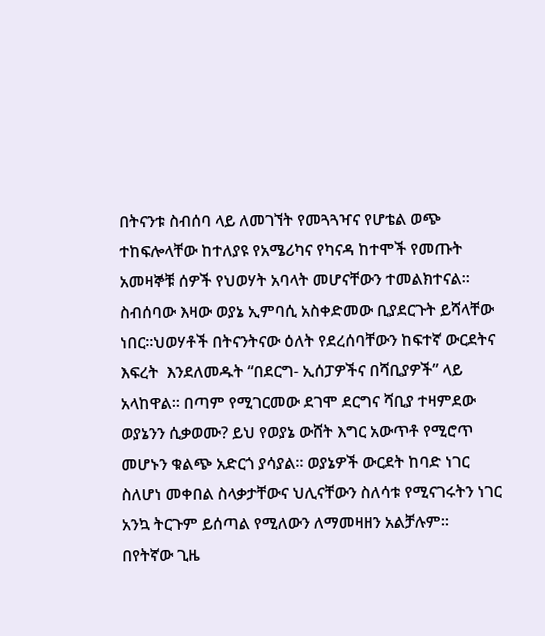በትናንቱ ስብሰባ ላይ ለመገኘት የመጓጓዣና የሆቴል ወጭ ተከፍሎላቸው ከተለያዩ የአሜሪካና የካናዳ ከተሞች የመጡት አመዛኞቹ ሰዎች የህወሃት አባላት መሆናቸውን ተመልክተናል። ስብሰባው እዛው ወያኔ ኢምባሲ አስቀድመው ቢያደርጉት ይሻላቸው ነበር።ህወሃቶች በትናንትናው ዕለት የደረሰባቸውን ከፍተኛ ውርደትና እፍረት  እንደለመዱት “በደርግ- ኢሰፓዎችና በሻቢያዎች” ላይ አላከዋል። በጣም የሚገርመው ደገሞ ደርግና ሻቢያ ተዛምደው ወያኔንን ሲቃወሙ? ይህ የወያኔ ውሸት እግር አውጥቶ የሚሮጥ መሆኑን ቁልጭ አድርጎ ያሳያል። ወያኔዎች ውርደት ከባድ ነገር ስለሆነ መቀበል ስላቃታቸውና ህሊናቸውን ስለሳቱ የሚናገሩትን ነገር አንኳ ትርጉም ይሰጣል የሚለውን ለማመዛዘን አልቻሉም። በየትኛው ጊዜ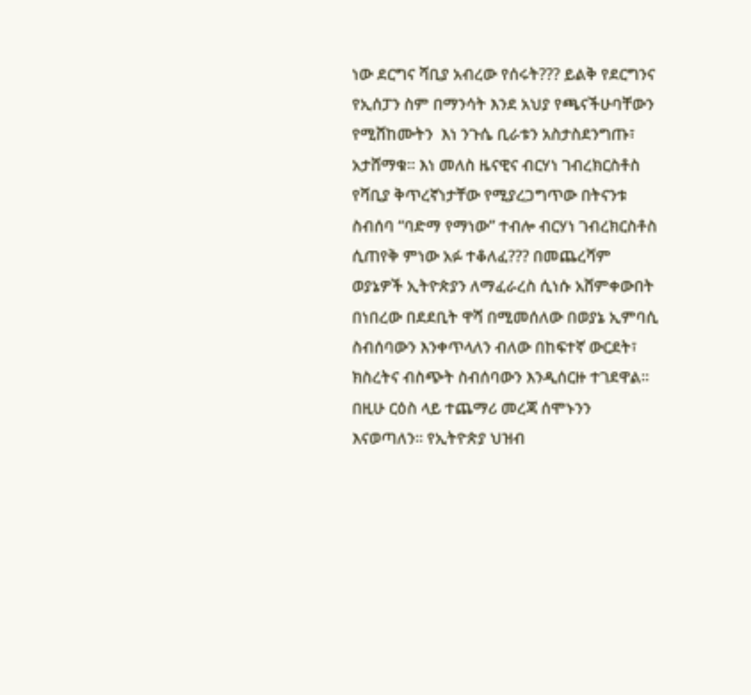ነው ደርግና ሻቢያ አብረው የሰሩት??? ይልቅ የደርግንና የኢሰፓን ስም በማንሳት እንደ አህያ የጫናችሁባቸውን የሚሸከሙትን  እነ ንጉሴ ቢራቱን አስታስደንግጡ፣ አታሸማቁ። እነ መለስ ዜናዊና ብርሃነ ገብረክርስቶስ የሻቢያ ቅጥረኛነታቸው የሚያረጋግጥው በትናንቱ ስብሰባ “ባድማ የማነው” ተብሎ ብርሃነ ገብረክርስቶስ ሲጠየቅ ምነው አፉ ተቆለፈ??? በመጨረሻም ወያኔዎች ኢትዮጵያን ለማፈራረስ ሲነሱ አሸምቀውበት በነበረው በደደቢት ዋሻ በሚመሰለው በወያኔ ኢምባሲ ስብሰባውን እንቀጥላለን ብለው በከፍተኛ ውርደት፣ ክስረትና ብስጭት ስብሰባውን እንዲሰርዙ ተገደዋል።  በዚሁ ርዕስ ላይ ተጨማሪ መረጃ ሰሞኑንን እናወጣለን። የኢትዮጵያ ህዝብ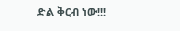ድል ቅርብ ነው!!!